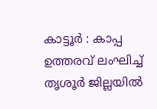കാട്ടൂർ : കാപ്പ ഉത്തരവ് ലംഘിച്ച് തൃശൂർ ജില്ലയിൽ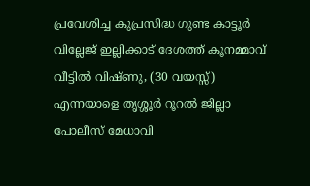പ്രവേശിച്ച കുപ്രസിദ്ധ ഗുണ്ട കാട്ടൂർ വില്ലേജ് ഇല്ലിക്കാട് ദേശത്ത് കൂനമ്മാവ് വീട്ടിൽ വിഷ്ണു, (30 വയസ്സ്) എന്നയാളെ തൃശ്ശൂർ റൂറൽ ജില്ലാ പോലീസ് മേധാവി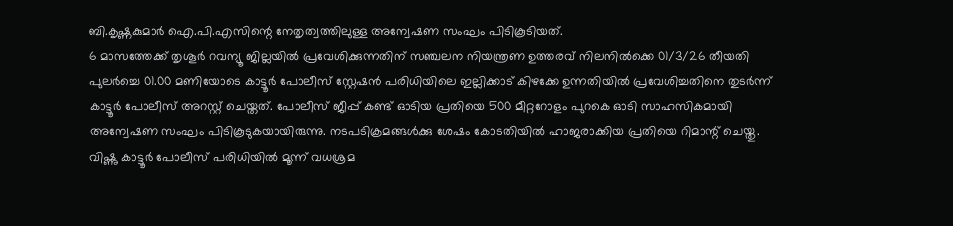ബി.കൃഷ്ണകുമാർ ഐ.പി.എസിന്റെ നേതൃത്വത്തിലുള്ള അന്വേഷണ സംഘം പിടികൂടിയത്.
6 മാസത്തേക്ക് തൃശൂർ റവന്യൂ ജില്ലയിൽ പ്രവേശിക്കുന്നതിന് സഞ്ചലന നിയന്ത്രണ ഉത്തരവ് നിലനിൽക്കെ 01/3/26 തീയതി പുലർച്ചെ 01.00 മണിയോടെ കാട്ടൂർ പോലീസ് സ്റ്റേഷൻ പരിധിയിലെ ഇല്ലിക്കാട് കിഴക്കേ ഉന്നതിയിൽ പ്രവേശിച്ചതിനെ തുടർന്ന് കാട്ടൂർ പോലീസ് അറസ്റ്റ് ചെയ്തത്. പോലീസ് ജീപ്പ് കണ്ട് ഓടിയ പ്രതിയെ 500 മീറ്ററോളം പുറകെ ഓടി സാഹസികമായി അന്വേഷണ സംഘം പിടികൂടുകയായിരുന്നു. നടപടിക്രമങ്ങൾക്കു ശേഷം കോടതിയിൽ ഹാജരാക്കിയ പ്രതിയെ റിമാന്റ് ചെയ്തു.
വിഷ്ണു കാട്ടൂർ പോലീസ് പരിധിയിൽ മൂന്ന് വധശ്രമ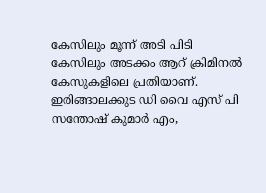കേസിലും മൂന്ന് അടി പിടി കേസിലും അടക്കം ആറ് ക്രിമിനൽ കേസുകളിലെ പ്രതിയാണ്. ഇരിങ്ങാലക്കുട ഡി വൈ എസ് പി സന്തോഷ് കുമാർ എം,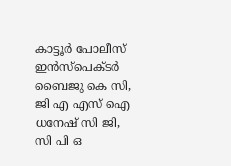കാട്ടൂർ പോലീസ് ഇൻസ്പെക്ടർ ബൈജു കെ സി, ജി എ എസ് ഐ ധനേഷ് സി ജി, സി പി ഒ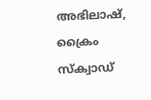അഭിലാഷ്, ക്രൈം സ്ക്വാഡ്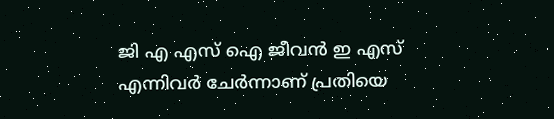ജി എ എസ് ഐ ജീവൻ ഇ എസ് എന്നിവർ ചേർന്നാണ് പ്രതിയെ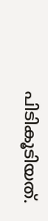പിടികൂടിയത്.